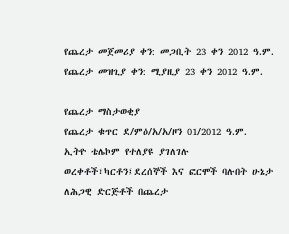የጨረታ መጀመሪያ ቀን: መጋቢት 23 ቀን 2012 ዓ.ም.
የጨረታ መዝጊያ ቀን: ሚያዚያ 23 ቀን 2012 ዓ.ም.

የጨረታ ማስታወቂያ
የጨረታ ቁጥር ደ/ምዕ/አ/አ/ዞን 01/2012 ዓ.ም.
ኢትዮ ቴሌኮም የተለያዩ ያገለገሉ ወረቀቶች፣ካርቶን፤ደረሰኞች እና ፎርሞች ባሉበት ሁኔታ ለሕጋዊ ድርጅቶች በጨረታ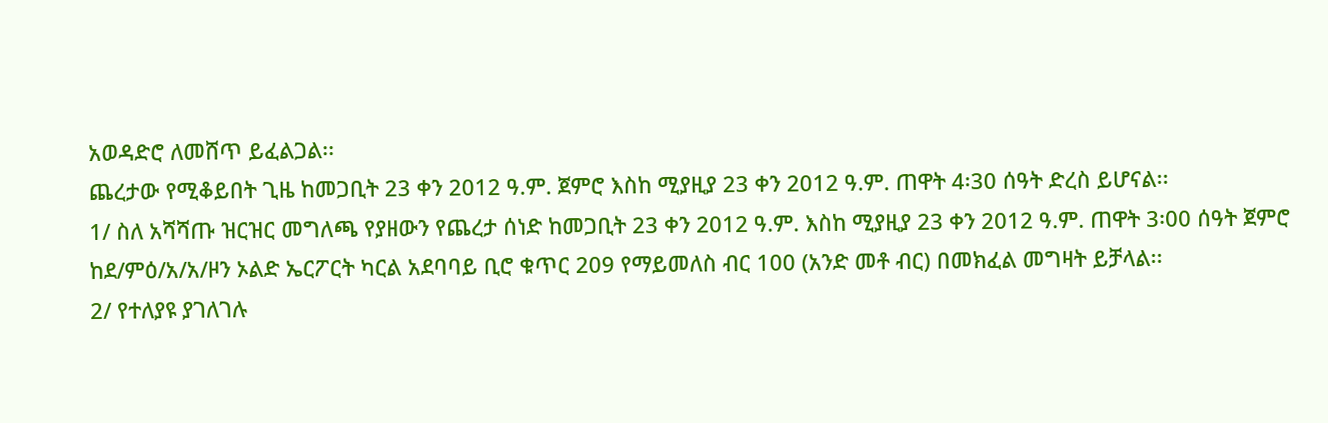አወዳድሮ ለመሸጥ ይፈልጋል፡፡
ጨረታው የሚቆይበት ጊዜ ከመጋቢት 23 ቀን 2012 ዓ.ም. ጀምሮ እስከ ሚያዚያ 23 ቀን 2012 ዓ.ም. ጠዋት 4፡30 ሰዓት ድረስ ይሆናል፡፡
1/ ስለ አሻሻጡ ዝርዝር መግለጫ የያዘውን የጨረታ ሰነድ ከመጋቢት 23 ቀን 2012 ዓ.ም. እስከ ሚያዚያ 23 ቀን 2012 ዓ.ም. ጠዋት 3፡00 ሰዓት ጀምሮ ከደ/ምዕ/አ/አ/ዞን ኦልድ ኤርፖርት ካርል አደባባይ ቢሮ ቁጥር 209 የማይመለስ ብር 100 (አንድ መቶ ብር) በመክፈል መግዛት ይቻላል፡፡
2/ የተለያዩ ያገለገሉ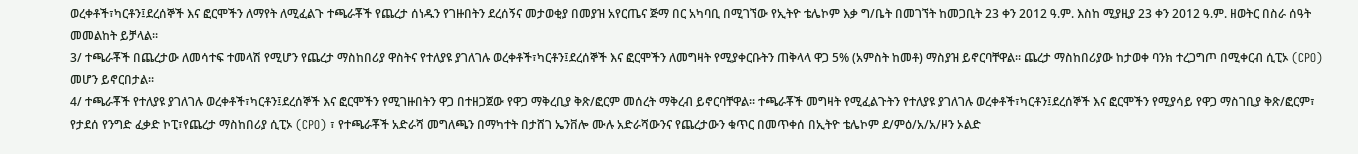ወረቀቶች፣ካርቶን፤ደረሰኞች እና ፎርሞችን ለማየት ለሚፈልጉ ተጫራቾች የጨረታ ሰነዱን የገዙበትን ደረሰኝና መታወቂያ በመያዝ አየርጤና ጅማ በር አካባቢ በሚገኘው የኢትዮ ቴሌኮም እቃ ግ/ቤት በመገኘት ከመጋቢት 23 ቀን 2012 ዓ.ም. እስከ ሚያዚያ 23 ቀን 2012 ዓ.ም. ዘወትር በስራ ሰዓት መመልከት ይቻላል፡፡
3/ ተጫራቾች በጨረታው ለመሳተፍ ተመላሽ የሚሆን የጨረታ ማስከበሪያ ዋስትና የተለያዩ ያገለገሉ ወረቀቶች፣ካርቶን፤ደረሰኞች እና ፎርሞችን ለመግዛት የሚያቀርቡትን ጠቅላላ ዋጋ 5% (አምስት ከመቶ) ማስያዝ ይኖርባቸዋል፡፡ ጨረታ ማስከበሪያው ከታወቀ ባንክ ተረጋግጦ በሚቀርብ ሲፒኦ (CPO) መሆን ይኖርበታል፡፡
4/ ተጫራቾች የተለያዩ ያገለገሉ ወረቀቶች፣ካርቶን፤ደረሰኞች እና ፎርሞችን የሚገዙበትን ዋጋ በተዘጋጀው የዋጋ ማቅረቢያ ቅጽ/ፎርም መሰረት ማቅረብ ይኖርባቸዋል፡፡ ተጫራቾች መግዛት የሚፈልጉትን የተለያዩ ያገለገሉ ወረቀቶች፣ካርቶን፤ደረሰኞች እና ፎርሞችን የሚያሳይ የዋጋ ማስገቢያ ቅጽ/ፎርም፣ የታደሰ የንግድ ፈቃድ ኮፒ፣የጨረታ ማስከበሪያ ሲፒኦ (CPO) ፣ የተጫራቾች አድራሻ መግለጫን በማካተት በታሸገ ኤንቨሎ ሙሉ አድራሻውንና የጨረታውን ቁጥር በመጥቀሰ በኢትዮ ቴሌኮም ደ/ምዕ/አ/አ/ዞን ኦልድ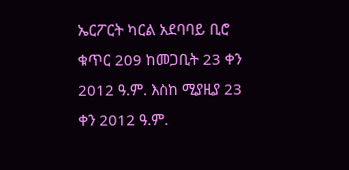ኤርፖርት ካርል አደባባይ ቢሮ ቁጥር 209 ከመጋቢት 23 ቀን 2012 ዓ.ም. እስከ ሚያዚያ 23 ቀን 2012 ዓ.ም.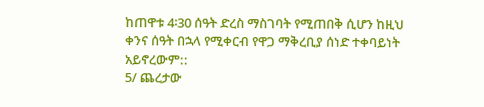ከጠዋቱ 4፡30 ሰዓት ድረስ ማስገባት የሚጠበቅ ሲሆን ከዚህ ቀንና ሰዓት በኋላ የሚቀርብ የዋጋ ማቅረቢያ ሰነድ ተቀባይነት አይኖረውም::
5/ ጨረታው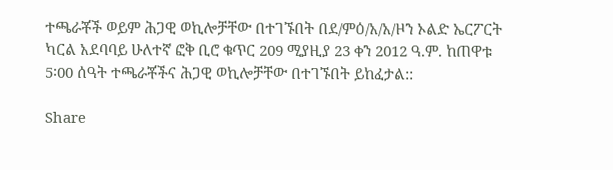ተጫራቾች ወይም ሕጋዊ ወኪሎቻቸው በተገኙበት በደ/ምዕ/አ/አ/ዞን ኦልድ ኤርፖርት ካርል አደባባይ ሁለተኛ ፎቅ ቢሮ ቁጥር 209 ሚያዚያ 23 ቀን 2012 ዓ.ም. ከጠዋቱ 5፡00 ሰዓት ተጫራቾችና ሕጋዊ ወኪሎቻቸው በተገኙበት ይከፈታል::

Share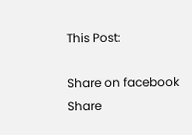This Post:

Share on facebook
Share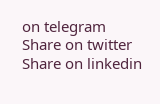on telegram
Share on twitter
Share on linkedin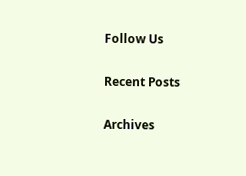Follow Us

Recent Posts

Archives